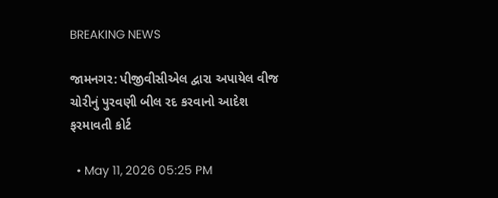BREAKING NEWS

જામનગર: પીજીવીસીએલ દ્વારા અપાયેલ વીજ ચોરીનું પુરવણી બીલ રદ કરવાનો આદેશ ફરમાવતી કોર્ટ

  • May 11, 2026 05:25 PM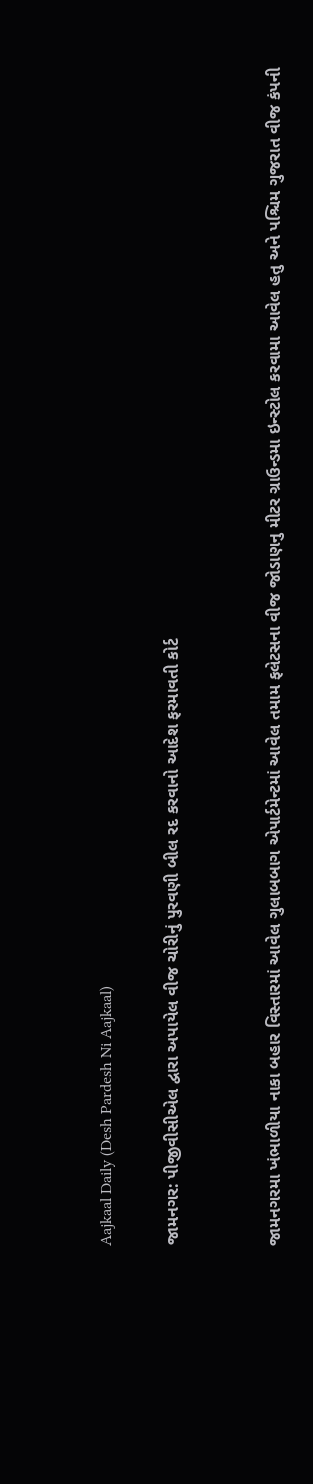Aajkaal Daily (Desh Pardesh Ni Aajkaal)

જામનગર: પીજીવીસીએલ દ્વારા અપાયેલ વીજ ચોરીનું પુરવણી બીલ રદ કરવાનો આદેશ ફરમાવતી કોર્ટ


જામનગરમા ખંભાળીયા નાકા બહાર વિસ્તારમાં આવેલ ગુલાબબાગ એપાર્ટમેન્ટમાં આવેલ તમામ ફલેટસના વીજ જોડાણનુ મીટર ગ્રાઉન્ડમા ઇન્સ્ટોલ કરવામા આવેલ હતુ અને પશ્ચિમ ગુજરાત વીજ કંપની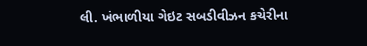લી. ખંભાળીયા ગેઇટ સબડીવીઝન કચેરીના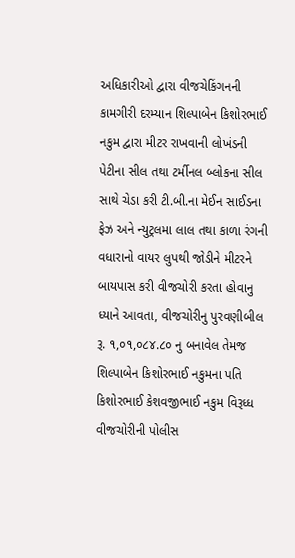અધિકારીઓ દ્વારા વીજચેકિંગનની કામગીરી દરમ્યાન શિલ્પાબેન કિશોરભાઈ નકુમ દ્વારા મીટર રાખવાની લોખંડની પેટીના સીલ તથા ટર્મીનલ બ્લોકના સીલ સાથે ચેડા કરી ટી.બી.ના મેઈન સાઈડના ફેઝ અને ન્યુટ્રલમા લાલ તથા કાળા રંગની વધારાનો વાયર લુપથી જોડીને મીટરને બાયપાસ કરી વીજચોરી કરતા હોવાનુ ધ્યાને આવતા, વીજચોરીનુ પુરવણીબીલ રૂ. ૧,૦૧,૦૮૪.૮૦ નુ બનાવેલ તેમજ શિલ્પાબેન કિશોરભાઈ નકુમના પતિ કિશોરભાઈ કેશવજીભાઈ નકુમ વિરૂધ્ધ વીજચોરીની પોલીસ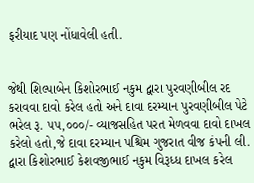ફરીયાદ પણ નોંધાવેલી હતી.


જેથી શિલ્પાબેન કિશોરભાઈ નકુમ દ્વારા પુરવણીબીલ રદ કરાવવા દાવો કરેલ હતો અને દાવા દરમ્યાન પુરવણીબીલ પેટે ભરેલ રૂ. ૫૫,૦૦૦/- વ્યાજસહિત પરત મેળવવા દાવો દાખલ કરેલો હતો,જે દાવા દરમ્યાન પશ્ચિમ ગુજરાત વીજ કંપની લી. દ્વારા કિશોરભાઈ કેશવજીભાઈ નકુમ વિરૂધ્ધ દાખલ કરેલ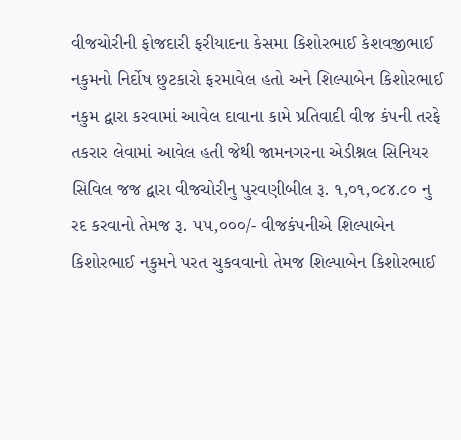વીજચોરીની ફોજદારી ફરીયાદના કેસમા કિશોરભાઈ કેશવજીભાઈ નકુમનો નિર્દોષ છુટકારો ફરમાવેલ હતો અને શિલ્પાબેન કિશોરભાઈ નકુમ દ્વારા કરવામાં આવેલ દાવાના કામે પ્રતિવાદી વીજ કંપની તરફે તકરાર લેવામાં આવેલ હતી જેથી જામનગરના એડીશ્નલ સિનિયર સિવિલ જજ દ્વારા વીજચોરીનુ પુરવણીબીલ રૂ. ૧,૦૧,૦૮૪.૮૦ નુ રદ કરવાનો તેમજ રૂ. ૫૫,૦૦૦/- વીજકંપનીએ શિલ્પાબેન કિશોરભાઈ નકુમને પરત ચુકવવાનો તેમજ શિલ્પાબેન કિશોરભાઈ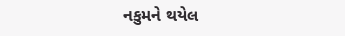નકુમને થયેલ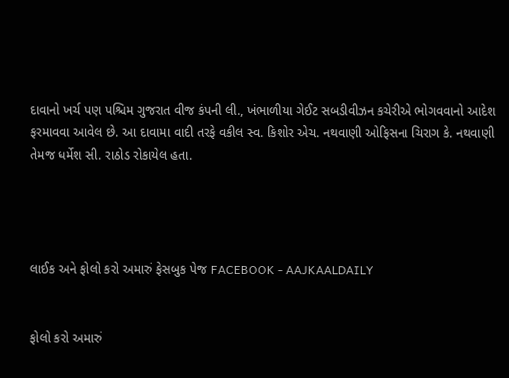દાવાનો ખર્ચ પણ પશ્ચિમ ગુજરાત વીજ કંપની લી., ખંભાળીયા ગેઈટ સબડીવીઝન કચેરીએ ભોગવવાનો આદેશ ફરમાવવા આવેલ છે. આ દાવામા વાદી તરફે વકીલ સ્વ. કિશોર એચ. નથવાણી ઓફિસના ચિરાગ કે. નથવાણી તેમજ ધર્મેશ સી. રાઠોડ રોકાયેલ હતા.




લાઈક અને ફોલો કરો અમારું ફેસબુક પેજ FACEBOOK - AAJKAALDAILY


ફોલો કરો અમારું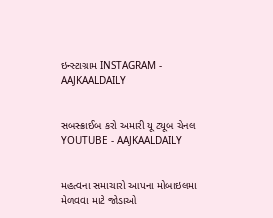ઇન્સ્ટાગ્રામ INSTAGRAM - AAJKAALDAILY


સબસ્ક્રાઈબ કરો અમારી યૂ ટ્યૂબ ચેનલ YOUTUBE - AAJKAALDAILY


મહત્વના સમાચારો આપના મોબાઇલમા મેળવવા માટે જોડાઓ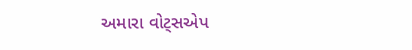અમારા વોટ્સએપ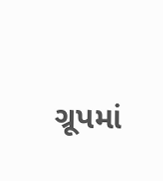ગ્રૂપમાં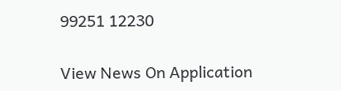99251 12230

View News On Application